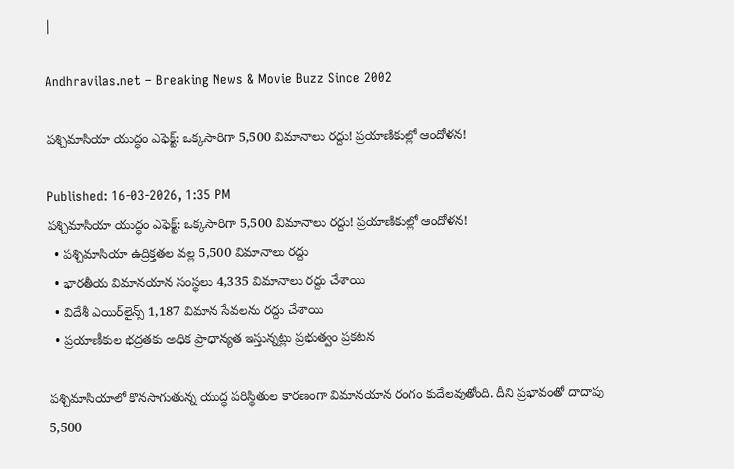|

Andhravilas.net – Breaking News & Movie Buzz Since 2002

పశ్చిమాసియా యుద్ధం ఎఫెక్ట్: ఒక్కసారిగా 5,500 విమానాలు రద్దు! ప్రయాణికుల్లో ఆందోళన!

Published: 16-03-2026, 1:35 PM
పశ్చిమాసియా యుద్ధం ఎఫెక్ట్: ఒక్కసారిగా 5,500 విమానాలు రద్దు! ప్రయాణికుల్లో ఆందోళన!
  • పశ్చిమాసియా ఉద్రిక్తతల వల్ల 5,500 విమానాలు రద్దు
  • భారతీయ విమానయాన సంస్థలు 4,335 విమానాలు రద్దు చేశాయి
  • విదేశీ ఎయిర్‌లైన్స్ 1,187 విమాన సేవలను రద్దు చేశాయి
  • ప్రయాణీకుల భద్రతకు అధిక ప్రాధాన్యత ఇస్తున్నట్లు ప్రభుత్వం ప్రకటన

పశ్చిమాసియాలో కొనసాగుతున్న యుద్ధ పరిస్థితుల కారణంగా విమానయాన రంగం కుదేలవుతోంది. దీని ప్రభావంతో దాదాపు 5,500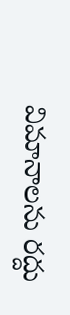విమానాలను రద్దు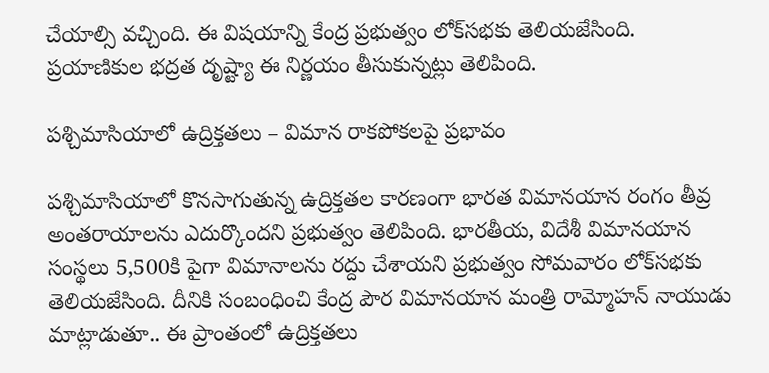చేయాల్సి వచ్చింది. ఈ విషయాన్ని కేంద్ర ప్రభుత్వం లోక్‌సభకు తెలియజేసింది. ప్రయాణికుల భద్రత దృష్ట్యా ఈ నిర్ణయం తీసుకున్నట్లు తెలిపింది.

పశ్చిమాసియాలో ఉద్రిక్తతలు – విమాన రాకపోకలపై ప్రభావం

పశ్చిమాసియాలో కొనసాగుతున్న ఉద్రిక్తతల కారణంగా భారత విమానయాన రంగం తీవ్ర అంతరాయాలను ఎదుర్కొందని ప్రభుత్వం తెలిపింది. భారతీయ, విదేశీ విమానయాన సంస్థలు 5,500కి పైగా విమానాలను రద్దు చేశాయని ప్రభుత్వం సోమవారం లోక్‌సభకు తెలియజేసింది. దీనికి సంబంధించి కేంద్ర పౌర విమానయాన మంత్రి రామ్మోహన్ నాయుడు మాట్లాడుతూ.. ఈ ప్రాంతంలో ఉద్రిక్తతలు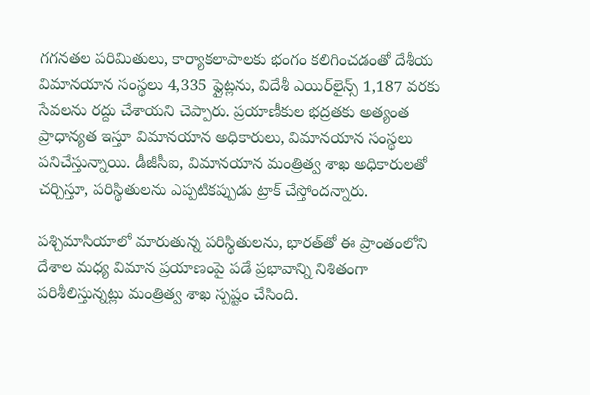గగనతల పరిమితులు, కార్యాకలాపాలకు భంగం కలిగించడంతో దేశీయ విమానయాన సంస్థలు 4,335 ఫ్లైట్లను, విదేశీ ఎయిర్‌లైన్స్ 1,187 వరకు సేవలను రద్దు చేశాయని చెప్పారు. ప్రయాణీకుల భద్రతకు అత్యంత ప్రాధాన్యత ఇస్తూ విమానయాన అధికారులు, విమానయాన సంస్థలు పనిచేస్తున్నాయి. డీజీసీఐ, విమానయాన మంత్రిత్వ శాఖ అధికారులతో చర్చిస్తూ, పరిస్థితులను ఎప్పటికప్పుడు ట్రాక్ చేస్తోందన్నారు.

పశ్చిమాసియాలో మారుతున్న పరిస్థితులను, భారత్‌తో ఈ ప్రాంతంలోని దేశాల మధ్య విమాన ప్రయాణంపై పడే ప్రభావాన్ని నిశితంగా పరిశీలిస్తున్నట్లు మంత్రిత్వ శాఖ స్పష్టం చేసింది.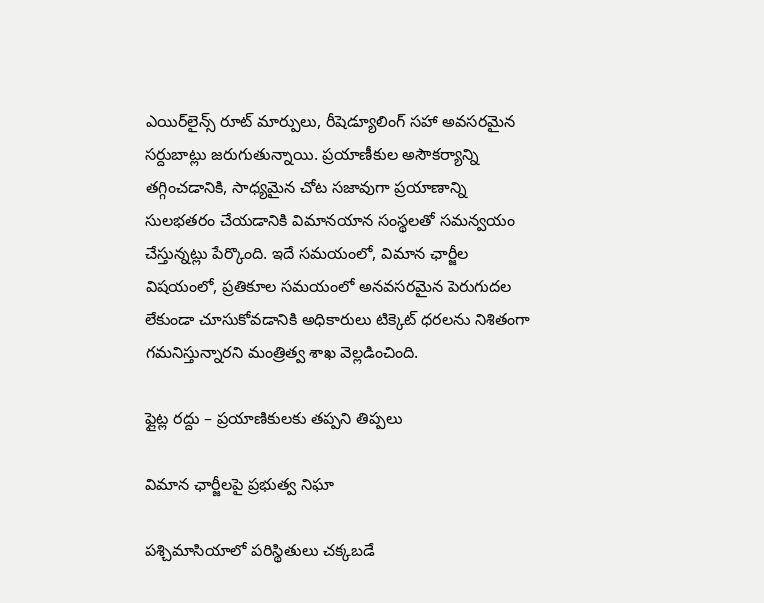ఎయిర్‌లైన్స్ రూట్ మార్పులు, రీషెడ్యూలింగ్ సహా అవసరమైన సర్దుబాట్లు జరుగుతున్నాయి. ప్రయాణీకుల అసౌకర్యాన్ని తగ్గించడానికి, సాధ్యమైన చోట సజావుగా ప్రయాణాన్ని సులభతరం చేయడానికి విమానయాన సంస్థలతో సమన్వయం చేస్తున్నట్లు పేర్కొంది. ఇదే సమయంలో, విమాన ఛార్జీల విషయంలో, ప్రతికూల సమయంలో అనవసరమైన పెరుగుదల లేకుండా చూసుకోవడానికి అధికారులు టిక్కెట్ ధరలను నిశితంగా గమనిస్తున్నారని మంత్రిత్వ శాఖ వెల్లడించింది.

ఫ్లైట్ల రద్దు – ప్రయాణికులకు తప్పని తిప్పలు

విమాన ఛార్జీలపై ప్రభుత్వ నిఘా

పశ్చిమాసియాలో పరిస్థితులు చక్కబడే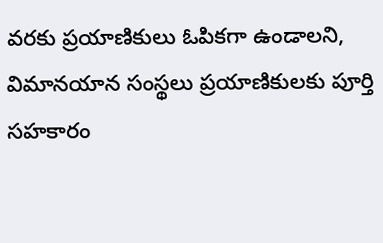వరకు ప్రయాణికులు ఓపికగా ఉండాలని, విమానయాన సంస్థలు ప్రయాణికులకు పూర్తి సహకారం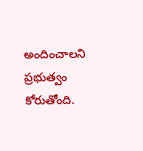అందించాలని ప్రభుత్వం కోరుతోంది.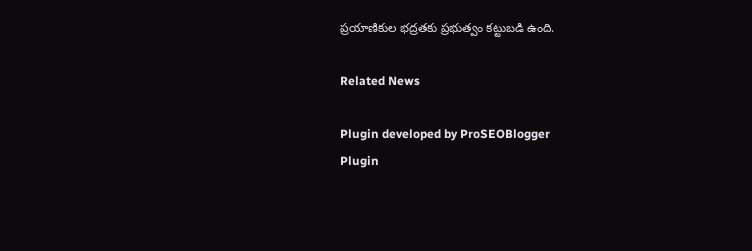ప్రయాణికుల భద్రతకు ప్రభుత్వం కట్టుబడి ఉంది.

Related News

Plugin developed by ProSEOBlogger
Plugin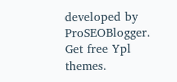developed by ProSEOBlogger. Get free Ypl themes.